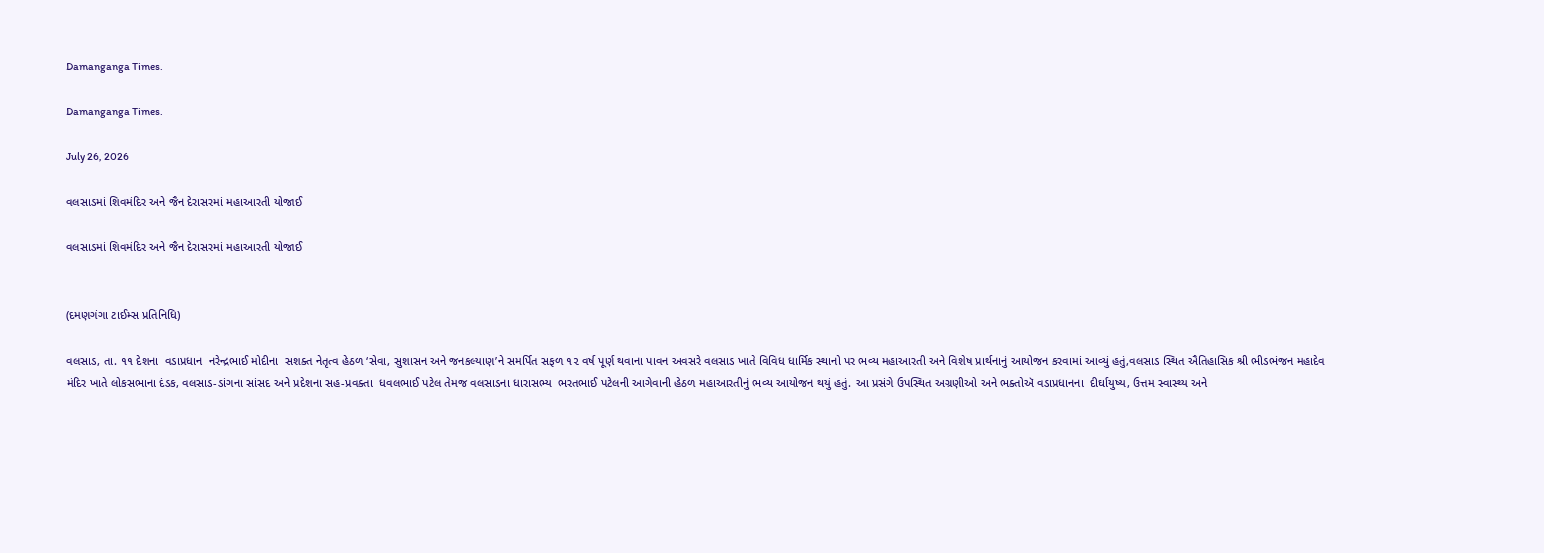Damanganga Times.

Damanganga Times.

July 26, 2026

વલસાડમાં શિવમંદિર અને જૈન દેરાસરમાં મહાઆરતી યોજાઈ

વલસાડમાં શિવમંદિર અને જૈન દેરાસરમાં મહાઆરતી યોજાઈ


(દમણગંગા ટાઈમ્સ પ્રતિનિધિ)

વલસાડ, તા. ૧૧ દેશના  વડાપ્રધાન  નરેન્દ્રભાઈ મોદીના  સશક્ત નેતૃત્વ હેઠળ ‘સેવા, સુશાસન અને જનકલ્યાણ’ને સમર્પિત સફળ ૧૨ વર્ષ પૂર્ણ થવાના પાવન અવસરે વલસાડ ખાતે વિવિધ ધાર્મિક સ્થાનો પર ભવ્ય મહાઆરતી અને વિશેષ પ્રાર્થનાનું આયોજન કરવામાં આવ્યું હતું,વલસાડ સ્થિત ઐતિહાસિક શ્રી ભીડભંજન મહાદેવ મંદિર ખાતે લોકસભાના દંડક, વલસાડ-ડાંગના સાંસદ અને પ્રદેશના સહ-પ્રવક્તા  ધવલભાઈ પટેલ તેમજ વલસાડના ધારાસભ્ય  ભરતભાઈ પટેલની આગેવાની હેઠળ મહાઆરતીનું ભવ્ય આયોજન થયું હતું. આ પ્રસંગે ઉપસ્થિત અગ્રણીઓ અને ભક્તોઍ વડાપ્રધાનના  દીર્ઘાયુષ્ય, ઉત્તમ સ્વાસ્થ્ય અને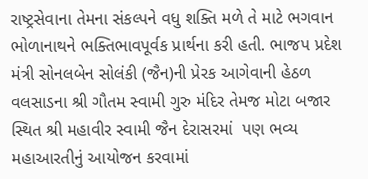રાષ્ટ્રસેવાના તેમના સંકલ્પને વધુ શક્તિ મળે તે માટે ભગવાન ભોળાનાથને ભક્તિભાવપૂર્વક પ્રાર્થના કરી હતી. ભાજપ પ્રદેશ મંત્રી સોનલબેન સોલંકી (જૈન)ની પ્રેરક આગેવાની હેઠળ વલસાડના શ્રી ગૌતમ સ્વામી ગુરુ મંદિર તેમજ મોટા બજાર સ્થિત શ્રી મહાવીર સ્વામી જૈન દેરાસરમાં  પણ ભવ્ય મહાઆરતીનું આયોજન કરવામાં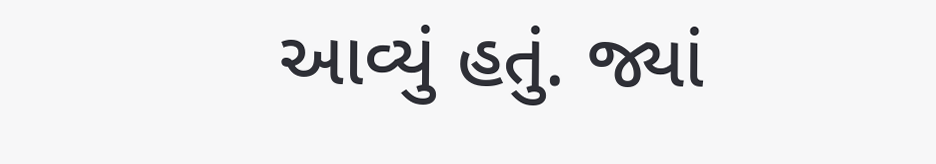આવ્યું હતું. જ્યાં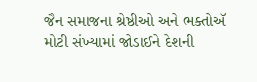જૈન સમાજના શ્રેષ્ઠીઓ અને ભક્તોઍ મોટી સંખ્યામાં જોડાઈને દેશની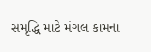સમૃદ્ધિ માટે મંગલ કામના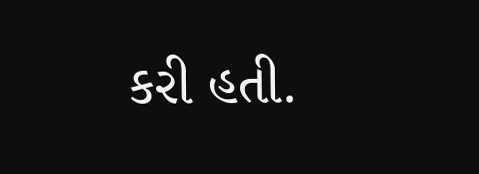કરી હતી.